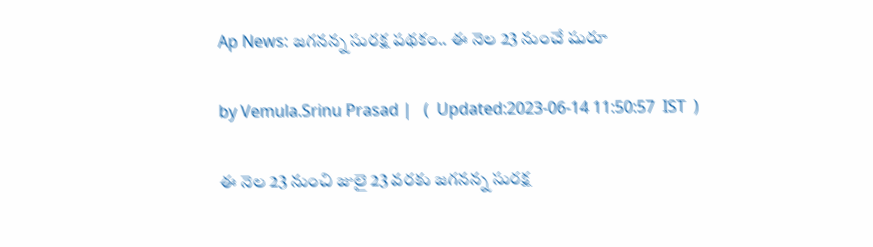Ap News: జగనన్న సురక్ష పథకం.. ఈ నెల 23 నుంచే షురూ

by Vemula.Srinu Prasad |   (  Updated:2023-06-14 11:50:57  IST  )

ఈ నెల 23 నుంచి జులై 23 వరకు జగనన్న సురక్ష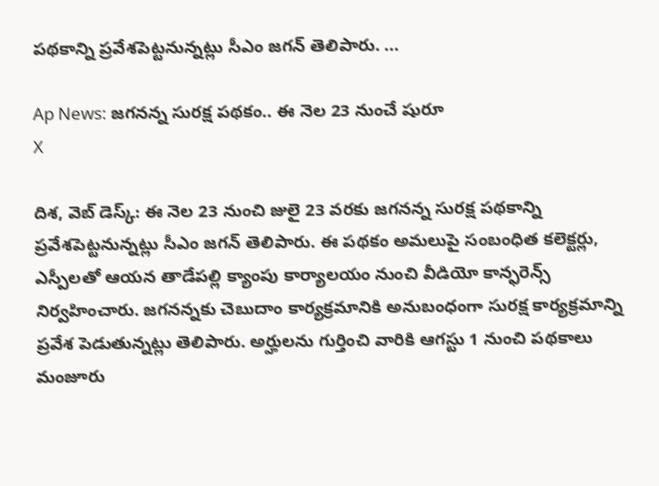పథకాన్ని ప్రవేశపెట్టనున్నట్లు సీఎం జగన్ తెలిపారు. ...

Ap News: జగనన్న సురక్ష పథకం.. ఈ నెల 23 నుంచే షురూ
X

దిశ, వెబ్ డెస్క్: ఈ నెల 23 నుంచి జులై 23 వరకు జగనన్న సురక్ష పథకాన్ని ప్రవేశపెట్టనున్నట్లు సీఎం జగన్ తెలిపారు. ఈ పథకం అమలుపై సంబంధిత కలెక్టర్లు, ఎస్పీలతో ఆయన తాడేపల్లి క్యాంపు కార్యాలయం నుంచి వీడియో కాన్ఫరెన్స్ నిర్వహించారు. జగనన్నకు చెబుదాం కార్యక్రమానికి అనుబంధంగా సురక్ష కార్యక్రమాన్ని ప్రవేశ పెడుతున్నట్లు తెలిపారు. అర్హులను గుర్తించి వారికి ఆగస్టు 1 నుంచి పథకాలు మంజూరు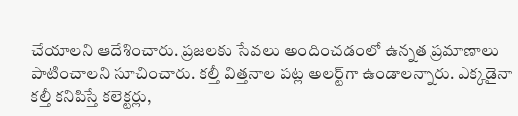చేయాలని ఆదేశించారు. ప్రజలకు సేవలు అందించడంలో ఉన్నత ప్రమాణాలు పాటించాలని సూచించారు. కల్తీ విత్తనాల పట్ల అలర్ట్‌గా ఉండాలన్నారు. ఎక్కడైనా కల్తీ కనిపిస్తే కలెక్టర్లు,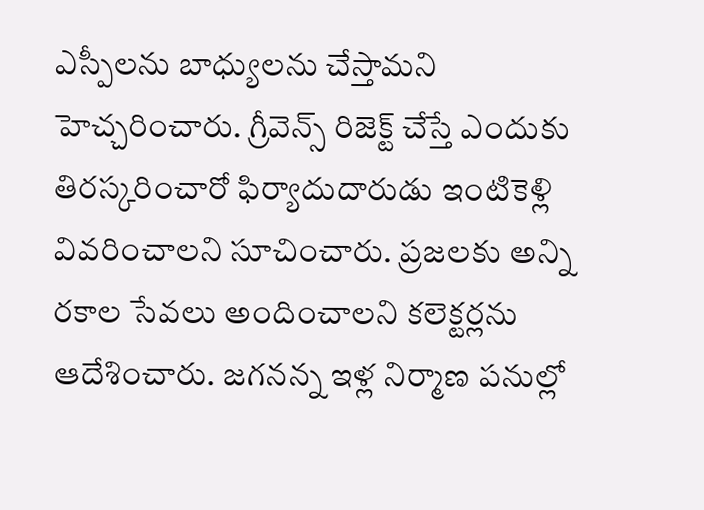ఎస్పీలను బాధ్యులను చేస్తామని హెచ్చరించారు. గ్రీవెన్స్ రిజెక్ట్ చేస్తే ఎందుకు తిరస్కరించారో ఫిర్యాదుదారుడు ఇంటికెళ్లి వివరించాలని సూచించారు. ప్రజలకు అన్ని రకాల సేవలు అందించాలని కలెక్టర్లను ఆదేశించారు. జగనన్న ఇళ్ల నిర్మాణ పనుల్లో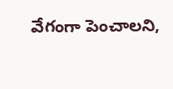వేగంగా పెంచాలని,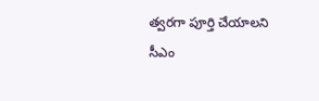త్వరగా పూర్తి చేయాలని సీఎం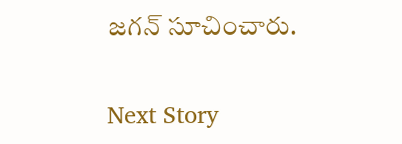జగన్ సూచించారు.

Next Story